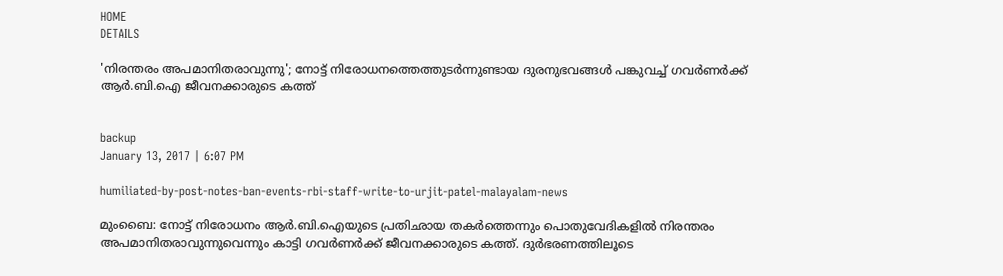HOME
DETAILS

'നിരന്തരം അപമാനിതരാവുന്നു'; നോട്ട് നിരോധനത്തെത്തുടര്‍ന്നുണ്ടായ ദുരനുഭവങ്ങള്‍ പങ്കുവച്ച് ഗവര്‍ണര്‍ക്ക് ആര്‍.ബി.ഐ ജീവനക്കാരുടെ കത്ത്


backup
January 13, 2017 | 6:07 PM

humiliated-by-post-notes-ban-events-rbi-staff-write-to-urjit-patel-malayalam-news

മുംബൈ: നോട്ട് നിരോധനം ആര്‍.ബി.ഐയുടെ പ്രതിഛായ തകര്‍ത്തെന്നും പൊതുവേദികളില്‍ നിരന്തരം അപമാനിതരാവുന്നുവെന്നും കാട്ടി ഗവര്‍ണര്‍ക്ക് ജീവനക്കാരുടെ കത്ത്. ദുര്‍ഭരണത്തിലൂടെ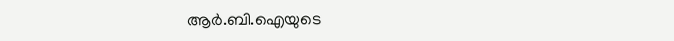ആര്‍.ബി.ഐയുടെ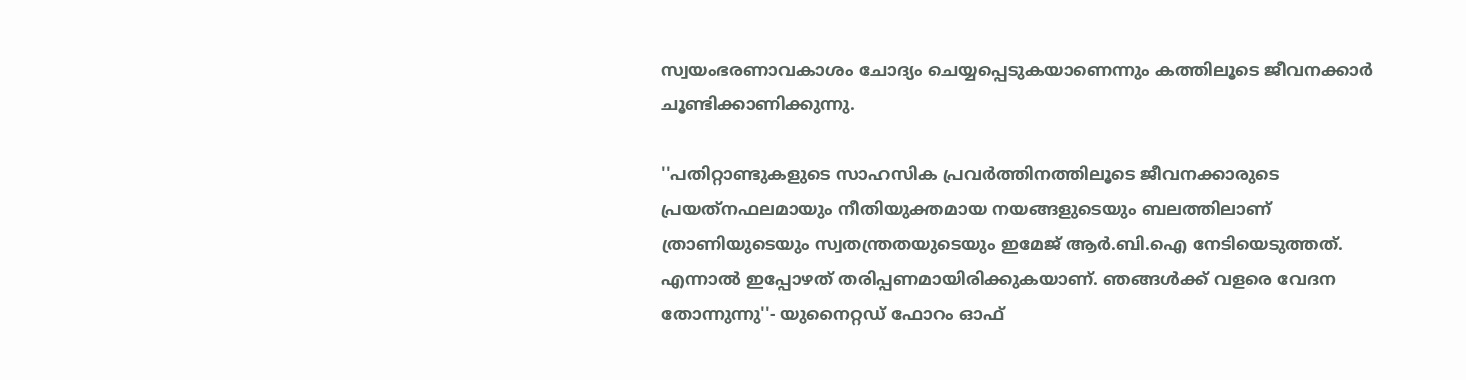സ്വയംഭരണാവകാശം ചോദ്യം ചെയ്യപ്പെടുകയാണെന്നും കത്തിലൂടെ ജീവനക്കാര്‍ ചൂണ്ടിക്കാണിക്കുന്നു.

''പതിറ്റാണ്ടുകളുടെ സാഹസിക പ്രവര്‍ത്തിനത്തിലൂടെ ജീവനക്കാരുടെ പ്രയത്‌നഫലമായും നീതിയുക്തമായ നയങ്ങളുടെയും ബലത്തിലാണ് ത്രാണിയുടെയും സ്വതന്ത്രതയുടെയും ഇമേജ് ആര്‍.ബി.ഐ നേടിയെടുത്തത്. എന്നാല്‍ ഇപ്പോഴത് തരിപ്പണമായിരിക്കുകയാണ്. ഞങ്ങള്‍ക്ക് വളരെ വേദന തോന്നുന്നു''- യുനൈറ്റഡ് ഫോറം ഓഫ്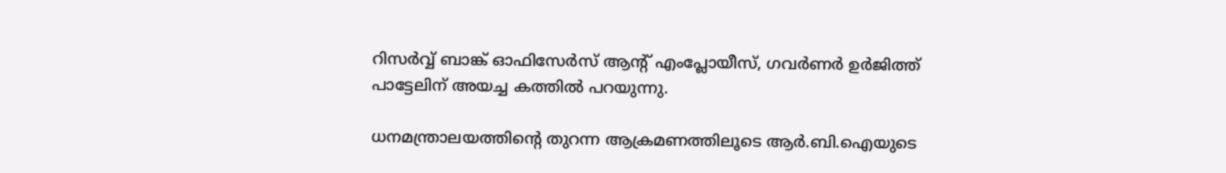റിസര്‍വ്വ് ബാങ്ക് ഓഫിസേര്‍സ് ആന്റ് എംപ്ലോയീസ്, ഗവര്‍ണര്‍ ഉര്‍ജിത്ത് പാട്ടേലിന് അയച്ച കത്തില്‍ പറയുന്നു.

ധനമന്ത്രാലയത്തിന്റെ തുറന്ന ആക്രമണത്തിലൂടെ ആര്‍.ബി.ഐയുടെ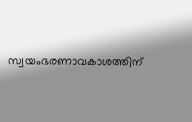സ്വയംഭരണാവകാശത്തിന്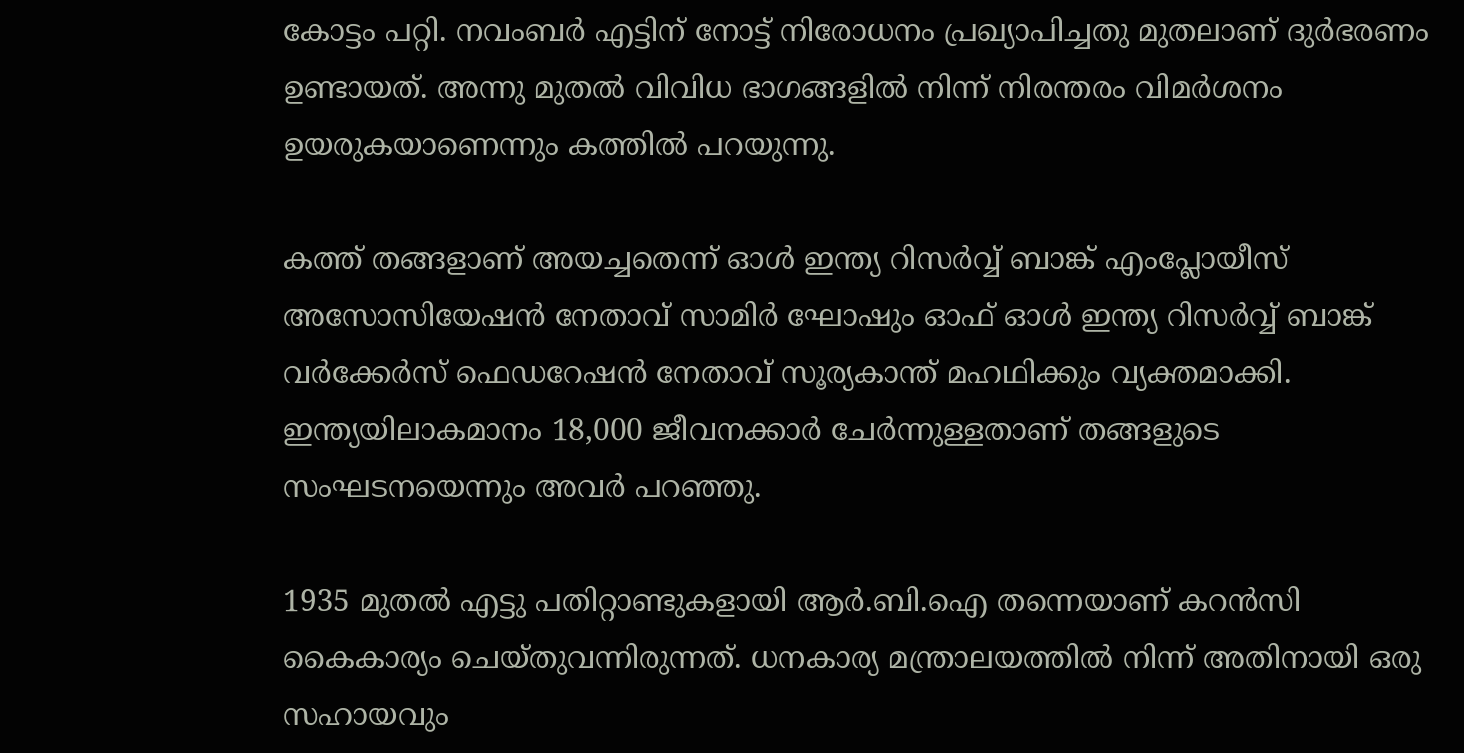കോട്ടം പറ്റി. നവംബര്‍ എട്ടിന് നോട്ട് നിരോധനം പ്രഖ്യാപിച്ചതു മുതലാണ് ദുര്‍ഭരണം ഉണ്ടായത്. അന്നു മുതല്‍ വിവിധ ഭാഗങ്ങളില്‍ നിന്ന് നിരന്തരം വിമര്‍ശനം ഉയരുകയാണെന്നും കത്തില്‍ പറയുന്നു.

കത്ത് തങ്ങളാണ് അയച്ചതെന്ന് ഓള്‍ ഇന്ത്യ റിസര്‍വ്വ് ബാങ്ക് എംപ്ലോയീസ് അസോസിയേഷന്‍ നേതാവ് സാമിര്‍ ഘോഷും ഓഫ് ഓള്‍ ഇന്ത്യ റിസര്‍വ്വ് ബാങ്ക് വര്‍ക്കേര്‍സ് ഫെഡറേഷന്‍ നേതാവ് സൂര്യകാന്ത് മഹഥിക്കും വ്യക്തമാക്കി. ഇന്ത്യയിലാകമാനം 18,000 ജീവനക്കാര്‍ ചേര്‍ന്നുള്ളതാണ് തങ്ങളുടെ സംഘടനയെന്നും അവര്‍ പറഞ്ഞു.

1935 മുതല്‍ എട്ടു പതിറ്റാണ്ടുകളായി ആര്‍.ബി.ഐ തന്നെയാണ് കറന്‍സി കൈകാര്യം ചെയ്തുവന്നിരുന്നത്. ധനകാര്യ മന്ത്രാലയത്തില്‍ നിന്ന് അതിനായി ഒരു സഹായവും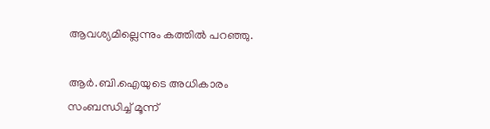ആവശ്യമില്ലെന്നും കത്തില്‍ പറഞ്ഞു.

ആര്‍.ബി.ഐയുടെ അധികാരം സംബന്ധിച്ച് മൂന്ന്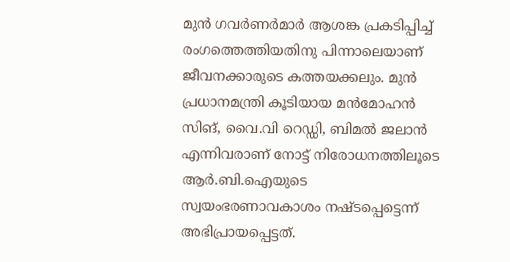മുന്‍ ഗവര്‍ണര്‍മാര്‍ ആശങ്ക പ്രകടിപ്പിച്ച് രംഗത്തെത്തിയതിനു പിന്നാലെയാണ് ജീവനക്കാരുടെ കത്തയക്കലും. മുന്‍ പ്രധാനമന്ത്രി കൂടിയായ മന്‍മോഹന്‍ സിങ്, വൈ.വി റെഡ്ഡി, ബിമല്‍ ജലാന്‍ എന്നിവരാണ് നോട്ട് നിരോധനത്തിലൂടെ ആര്‍.ബി.ഐയുടെ സ്വയംഭരണാവകാശം നഷ്ടപ്പെട്ടെന്ന് അഭിപ്രായപ്പെട്ടത്.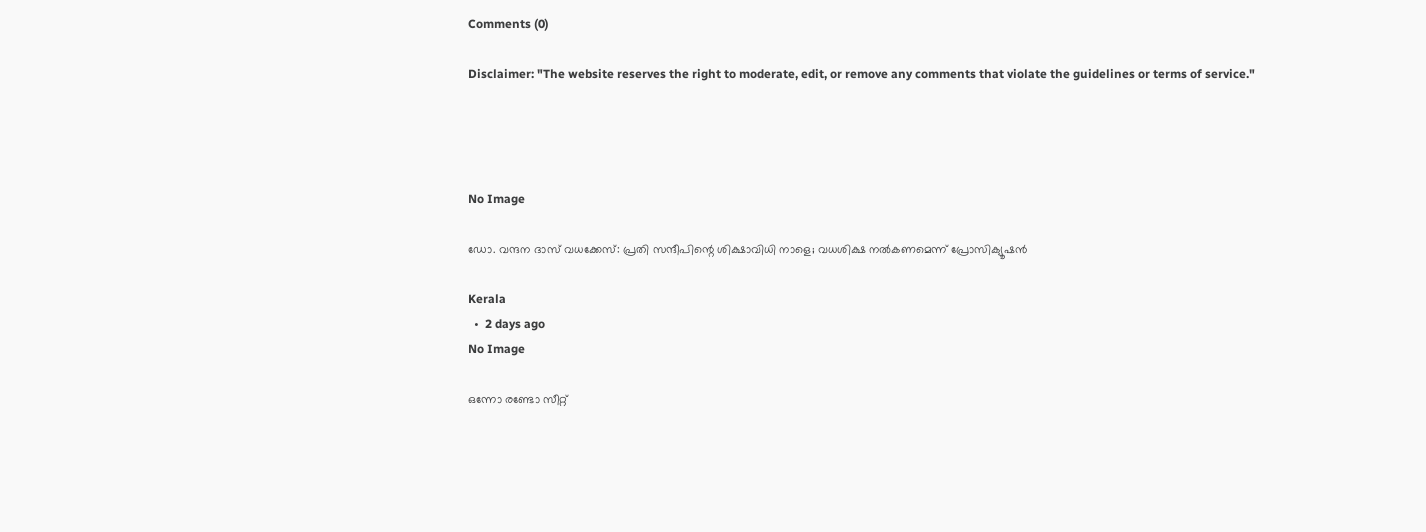Comments (0)

Disclaimer: "The website reserves the right to moderate, edit, or remove any comments that violate the guidelines or terms of service."




No Image

ഡോ. വന്ദന ദാസ് വധക്കേസ്: പ്രതി സന്ദീപിന്റെ ശിക്ഷാവിധി നാളെ; വധശിക്ഷ നൽകണമെന്ന് പ്രോസിക്യൂഷൻ

Kerala
  •  2 days ago
No Image

ഒന്നോ രണ്ടോ സീറ്റ്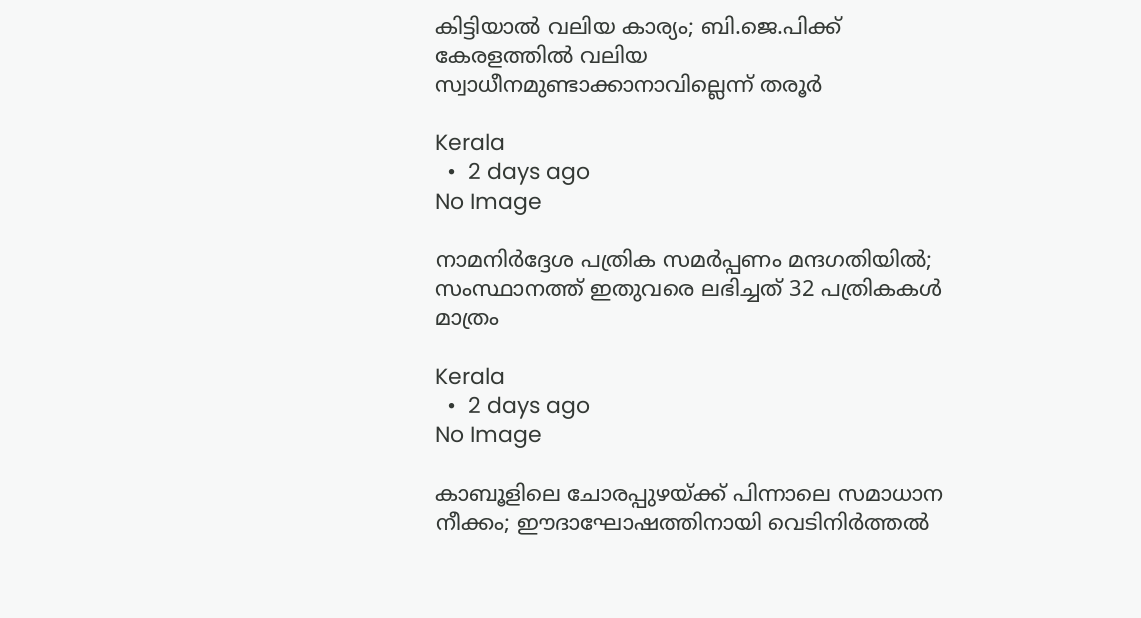കിട്ടിയാൽ വലിയ കാര്യം; ബി.ജെ.പിക്ക് കേരളത്തിൽ വലിയ സ്വാധീനമുണ്ടാക്കാനാവില്ലെന്ന് തരൂർ

Kerala
  •  2 days ago
No Image

നാമനിർദ്ദേശ പത്രിക സമർപ്പണം മന്ദഗതിയിൽ; സംസ്ഥാനത്ത് ഇതുവരെ ലഭിച്ചത് 32 പത്രികകൾ മാത്രം

Kerala
  •  2 days ago
No Image

കാബൂളിലെ ചോരപ്പുഴയ്ക്ക് പിന്നാലെ സമാധാന നീക്കം; ഈദാഘോഷത്തിനായി വെടിനിർത്തൽ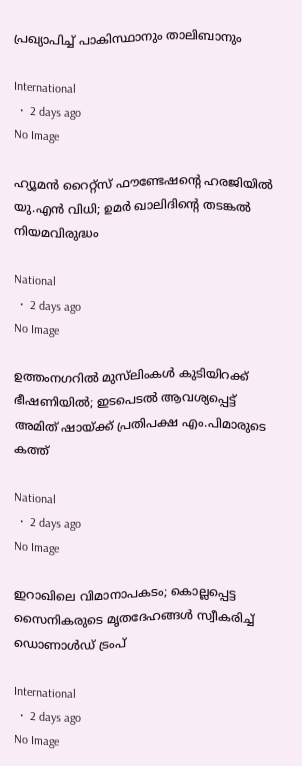പ്രഖ്യാപിച്ച് പാകിസ്ഥാനും താലിബാനും

International
  •  2 days ago
No Image

ഹ്യൂമൻ റൈറ്റ്‌സ് ഫൗണ്ടേഷന്റെ ഹരജിയിൽ യു.എൻ വിധി; ഉമർ ഖാലിദിന്റെ തടങ്കൽ നിയമവിരുദ്ധം

National
  •  2 days ago
No Image

ഉത്തംനഗറില്‍ മുസ്‌ലിംകള്‍ കുടിയിറക്ക് ഭീഷണിയില്‍; ഇടപെടല്‍ ആവശ്യപ്പെട്ട് അമിത് ഷായ്ക്ക് പ്രതിപക്ഷ എം.പിമാരുടെ കത്ത്

National
  •  2 days ago
No Image

ഇറാഖിലെ വിമാനാപകടം; കൊല്ലപ്പെട്ട സൈനികരുടെ മൃതദേഹങ്ങൾ സ്വീകരിച്ച് ഡൊണാൾഡ് ട്രംപ്

International
  •  2 days ago
No Image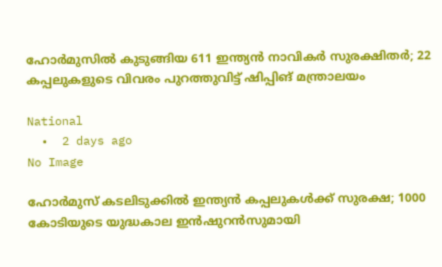ഹോർമുസിൽ കുടുങ്ങിയ 611 ഇന്ത്യൻ നാവികർ സുരക്ഷിതർ; 22 കപ്പലുകളുടെ വിവരം പുറത്തുവിട്ട് ഷിപ്പിങ് മന്ത്രാലയം

National
  •  2 days ago
No Image

ഹോർമുസ് കടലിടുക്കിൽ ഇന്ത്യൻ കപ്പലുകൾക്ക് സുരക്ഷ; 1000 കോടിയുടെ യുദ്ധകാല ഇൻഷുറൻസുമായി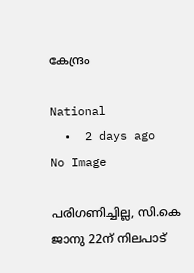കേന്ദ്രം

National
  •  2 days ago
No Image

പരിഗണിച്ചില്ല, സി.കെ ജാനു 22ന് നിലപാട്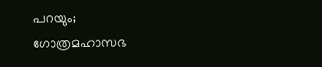പറയും; ഗോത്രമഹാസഭ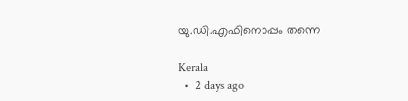യു.ഡി.എഫിനൊപ്പം തന്നെ

Kerala
  •  2 days ago